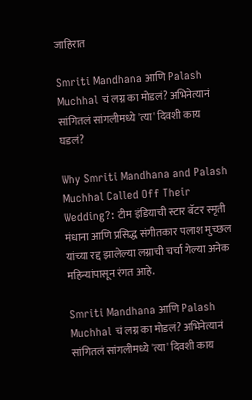जाहिरात

Smriti Mandhana आणि Palash Muchhal चं लग्न का मोडलं? अभिनेत्यानं सांगितलं सांगलीमध्ये 'त्या' दिवशी काय घडलं?

Why Smriti Mandhana and Palash Muchhal Called Off Their Wedding?: टीम इंडियाची स्टार बॅटर स्मृती मंधाना आणि प्रसिद्ध संगीतकार पलाश मुच्छल यांच्या रद्द झालेल्या लग्नाची चर्चा गेल्या अनेक महिन्यांपासून रंगत आहे.

Smriti Mandhana आणि Palash Muchhal चं लग्न का मोडलं? अभिनेत्यानं सांगितलं सांगलीमध्ये 'त्या' दिवशी काय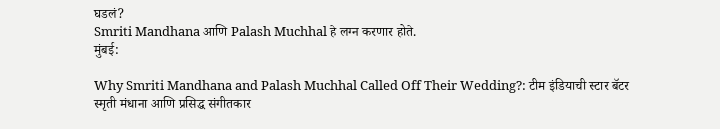घडलं?
Smriti Mandhana आणि Palash Muchhal हे लग्न करणार होते.
मुंबई:

Why Smriti Mandhana and Palash Muchhal Called Off Their Wedding?: टीम इंडियाची स्टार बॅटर स्मृती मंधाना आणि प्रसिद्ध संगीतकार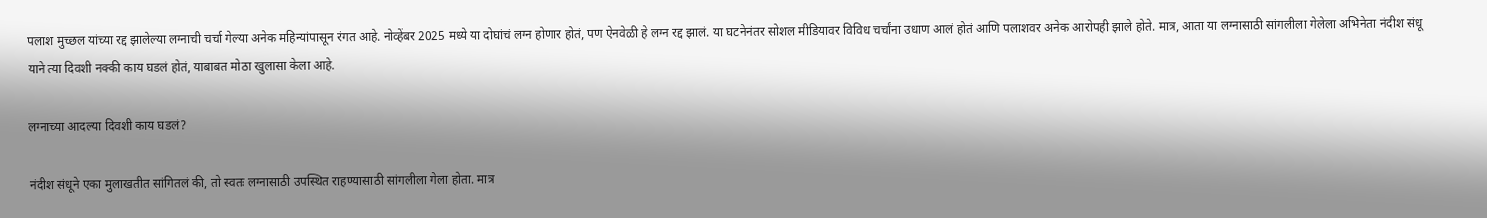पलाश मुच्छल यांच्या रद्द झालेल्या लग्नाची चर्चा गेल्या अनेक महिन्यांपासून रंगत आहे. नोव्हेंबर 2025 मध्ये या दोघांचं लग्न होणार होतं, पण ऐनवेळी हे लग्न रद्द झालं. या घटनेनंतर सोशल मीडियावर विविध चर्चांना उधाण आलं होतं आणि पलाशवर अनेक आरोपही झाले होते. मात्र, आता या लग्नासाठी सांगलीला गेलेला अभिनेता नंदीश संधू याने त्या दिवशी नक्की काय घडलं होतं, याबाबत मोठा खुलासा केला आहे.

लग्नाच्या आदल्या दिवशी काय घडलं?

नंदीश संधूने एका मुलाखतीत सांगितलं की, तो स्वतः लग्नासाठी उपस्थित राहण्यासाठी सांगलीला गेला होता. मात्र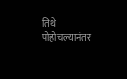तिथे पोहोचल्यानंतर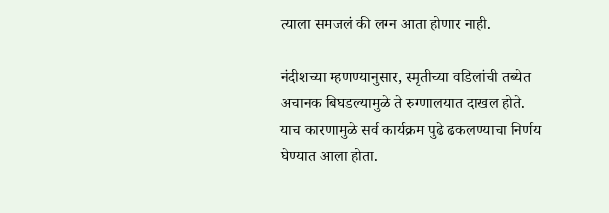त्याला समजलं की लग्न आता होणार नाही.

नंदीशच्या म्हणण्यानुसार, स्मृतीच्या वडिलांची तब्येत अचानक बिघडल्यामुळे ते रुग्णालयात दाखल होते. याच कारणामुळे सर्व कार्यक्रम पुढे ढकलण्याचा निर्णय घेण्यात आला होता.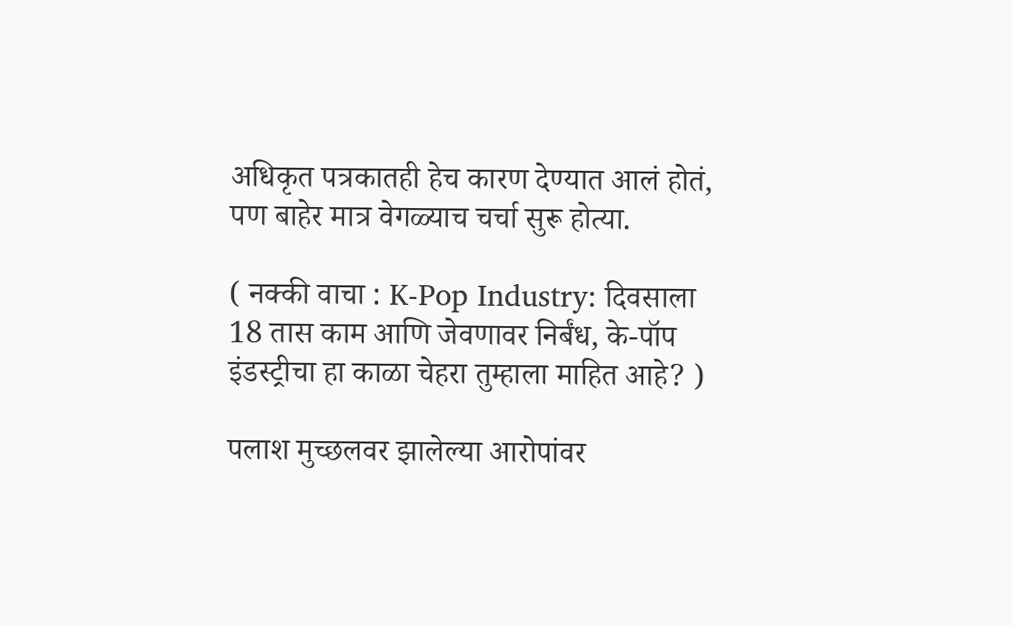अधिकृत पत्रकातही हेच कारण देण्यात आलं होतं, पण बाहेर मात्र वेगळ्याच चर्चा सुरू होत्या.

( नक्की वाचा : K-Pop Industry: दिवसाला 18 तास काम आणि जेवणावर निर्बंध, के-पॉप इंडस्ट्रीचा हा काळा चेहरा तुम्हाला माहित आहे? )

पलाश मुच्छलवर झालेल्या आरोपांवर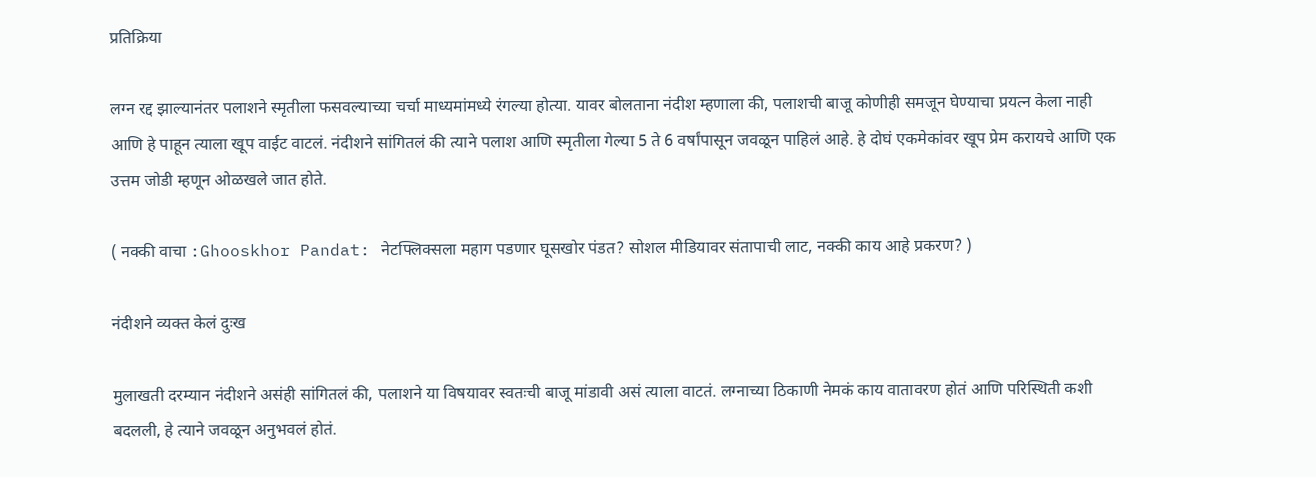प्रतिक्रिया

लग्न रद्द झाल्यानंतर पलाशने स्मृतीला फसवल्याच्या चर्चा माध्यमांमध्ये रंगल्या होत्या. यावर बोलताना नंदीश म्हणाला की, पलाशची बाजू कोणीही समजून घेण्याचा प्रयत्न केला नाही आणि हे पाहून त्याला खूप वाईट वाटलं. नंदीशने सांगितलं की त्याने पलाश आणि स्मृतीला गेल्या 5 ते 6 वर्षांपासून जवळून पाहिलं आहे. हे दोघं एकमेकांवर खूप प्रेम करायचे आणि एक उत्तम जोडी म्हणून ओळखले जात होते.

( नक्की वाचा :Ghooskhor Pandat: नेटफ्लिक्सला महाग पडणार घूसखोर पंडत? सोशल मीडियावर संतापाची लाट, नक्की काय आहे प्रकरण? )

नंदीशने व्यक्त केलं दुःख

मुलाखती दरम्यान नंदीशने असंही सांगितलं की, पलाशने या विषयावर स्वतःची बाजू मांडावी असं त्याला वाटतं. लग्नाच्या ठिकाणी नेमकं काय वातावरण होतं आणि परिस्थिती कशी बदलली, हे त्याने जवळून अनुभवलं होतं.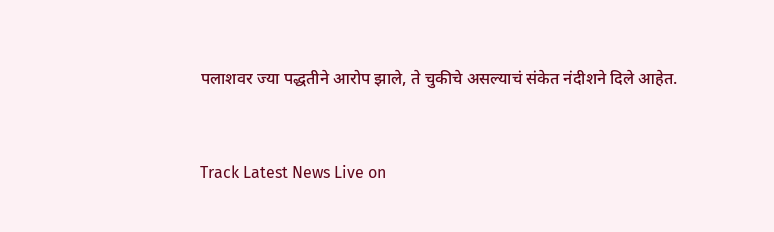पलाशवर ज्या पद्धतीने आरोप झाले, ते चुकीचे असल्याचं संकेत नंदीशने दिले आहेत.


Track Latest News Live on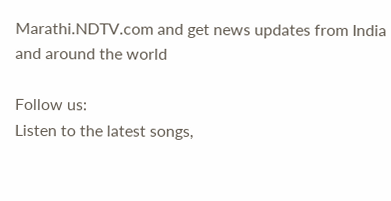Marathi.NDTV.com and get news updates from India and around the world

Follow us:
Listen to the latest songs,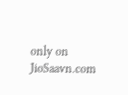only on JioSaavn.com